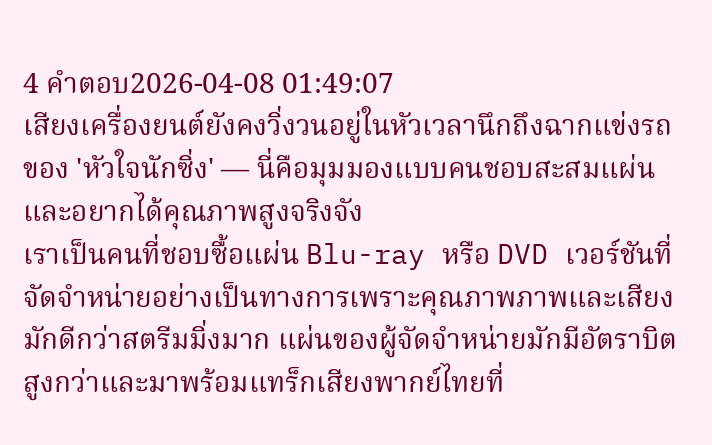4 คำตอบ2026-04-08 01:49:07
เสียงเครื่องยนต์ยังคงวิ่งวนอยู่ในหัวเวลานึกถึงฉากแข่งรถของ 'หัวใจนักซิ่ง' — นี่คือมุมมองแบบคนชอบสะสมแผ่นและอยากได้คุณภาพสูงจริงจัง
เราเป็นคนที่ชอบซื้อแผ่น Blu-ray หรือ DVD เวอร์ชันที่จัดจำหน่ายอย่างเป็นทางการเพราะคุณภาพภาพและเสียงมักดีกว่าสตรีมมิ่งมาก แผ่นของผู้จัดจำหน่ายมักมีอัตราบิตสูงกว่าและมาพร้อมแทร็กเสียงพากย์ไทยที่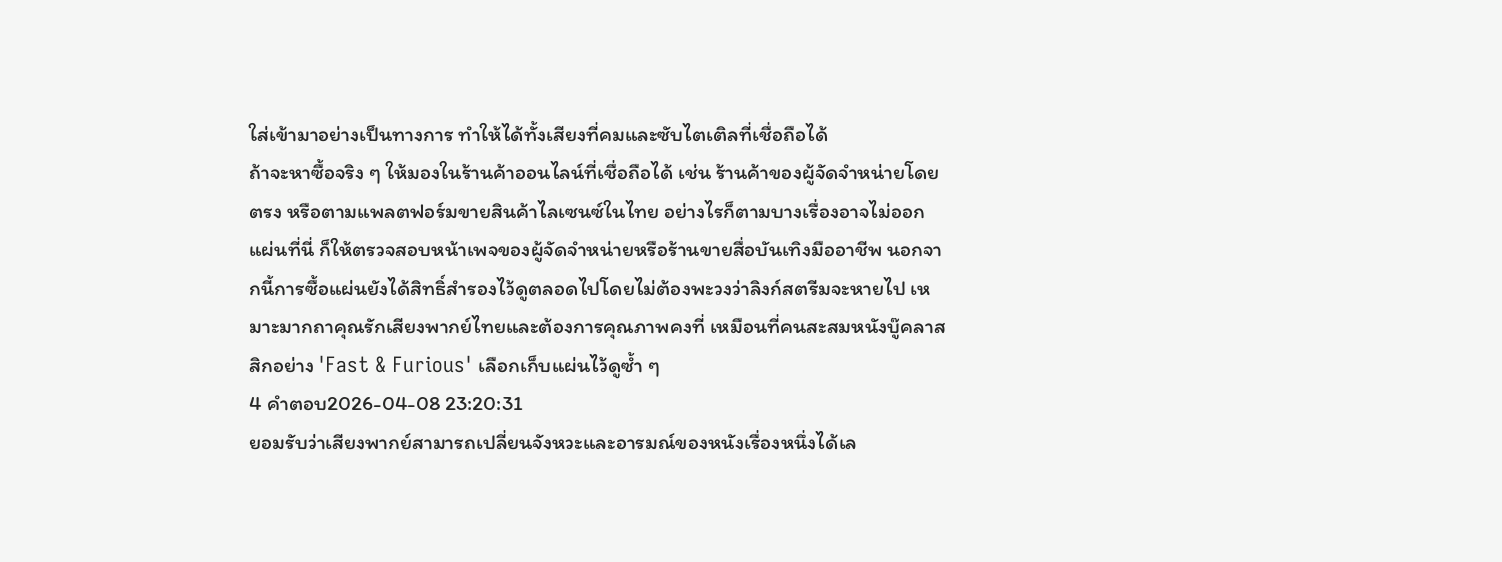ใส่เข้ามาอย่างเป็นทางการ ทำให้ได้ทั้งเสียงที่คมและซับไตเติลที่เชื่อถือได้
ถ้าจะหาซื้อจริง ๆ ให้มองในร้านค้าออนไลน์ที่เชื่อถือได้ เช่น ร้านค้าของผู้จัดจำหน่ายโดยตรง หรือตามแพลตฟอร์มขายสินค้าไลเซนซ์ในไทย อย่างไรก็ตามบางเรื่องอาจไม่ออกแผ่นที่นี่ ก็ให้ตรวจสอบหน้าเพจของผู้จัดจำหน่ายหรือร้านขายสื่อบันเทิงมืออาชีพ นอกจากนี้การซื้อแผ่นยังได้สิทธิ์สำรองไว้ดูตลอดไปโดยไม่ต้องพะวงว่าลิงก์สตรีมจะหายไป เหมาะมากถาคุณรักเสียงพากย์ไทยและต้องการคุณภาพคงที่ เหมือนที่คนสะสมหนังบู๊คลาสสิกอย่าง 'Fast & Furious' เลือกเก็บแผ่นไว้ดูซ้ำ ๆ
4 คำตอบ2026-04-08 23:20:31
ยอมรับว่าเสียงพากย์สามารถเปลี่ยนจังหวะและอารมณ์ของหนังเรื่องหนึ่งได้เล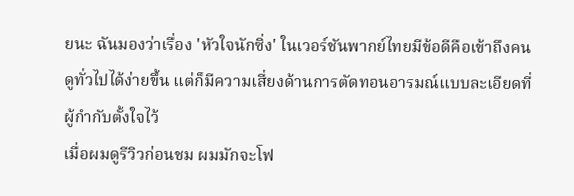ยนะ ฉันมองว่าเรื่อง 'หัวใจนักซิ่ง' ในเวอร์ชันพากย์ไทยมีข้อดีคือเข้าถึงคนดูทั่วไปได้ง่ายขึ้น แต่ก็มีความเสี่ยงด้านการตัดทอนอารมณ์แบบละเอียดที่ผู้กำกับตั้งใจไว้
เมื่อผมดูรีวิวก่อนชม ผมมักจะโฟ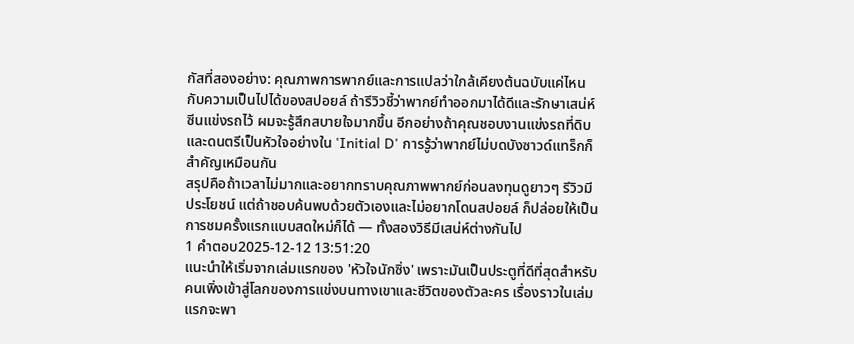กัสที่สองอย่าง: คุณภาพการพากย์และการแปลว่าใกล้เคียงต้นฉบับแค่ไหน กับความเป็นไปได้ของสปอยล์ ถ้ารีวิวชี้ว่าพากย์ทำออกมาได้ดีและรักษาเสน่ห์ซีนแข่งรถไว้ ผมจะรู้สึกสบายใจมากขึ้น อีกอย่างถ้าคุณชอบงานแข่งรถที่ดิบและดนตรีเป็นหัวใจอย่างใน 'Initial D' การรู้ว่าพากย์ไม่บดบังซาวด์แทร็กก็สำคัญเหมือนกัน
สรุปคือถ้าเวลาไม่มากและอยากทราบคุณภาพพากย์ก่อนลงทุนดูยาวๆ รีวิวมีประโยชน์ แต่ถ้าชอบค้นพบด้วยตัวเองและไม่อยากโดนสปอยล์ ก็ปล่อยให้เป็นการชมครั้งแรกแบบสดใหม่ก็ได้ — ทั้งสองวิธีมีเสน่ห์ต่างกันไป
1 คำตอบ2025-12-12 13:51:20
แนะนำให้เริ่มจากเล่มแรกของ 'หัวใจนักซิ่ง' เพราะมันเป็นประตูที่ดีที่สุดสำหรับคนเพิ่งเข้าสู่โลกของการแข่งบนทางเขาและชีวิตของตัวละคร เรื่องราวในเล่มแรกจะพา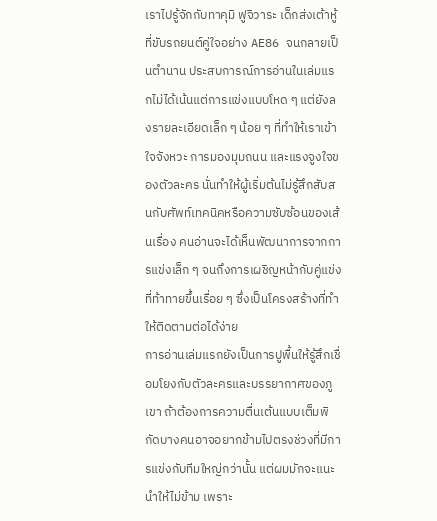เราไปรู้จักกับทาคุมิ ฟูจิวาระ เด็กส่งเต้าหู้ที่ขับรถยนต์คู่ใจอย่าง AE86 จนกลายเป็นตำนาน ประสบการณ์การอ่านในเล่มแรกไม่ได้เน้นแต่การแข่งแบบโหด ๆ แต่ยังลงรายละเอียดเล็ก ๆ น้อย ๆ ที่ทำให้เราเข้าใจจังหวะ การมองมุมถนน และแรงจูงใจของตัวละคร นั่นทำให้ผู้เริ่มต้นไม่รู้สึกสับสนกับศัพท์เทคนิคหรือความซับซ้อนของเส้นเรื่อง คนอ่านจะได้เห็นพัฒนาการจากการแข่งเล็ก ๆ จนถึงการเผชิญหน้ากับคู่แข่งที่ท้าทายขึ้นเรื่อย ๆ ซึ่งเป็นโครงสร้างที่ทำให้ติดตามต่อได้ง่าย
การอ่านเล่มแรกยังเป็นการปูพื้นให้รู้สึกเชื่อมโยงกับตัวละครและบรรยากาศของภูเขา ถ้าต้องการความตื่นเต้นแบบเต็มพิกัดบางคนอาจอยากข้ามไปตรงช่วงที่มีการแข่งกับทีมใหญ่กว่านั้น แต่ผมมักจะแนะนำให้ไม่ข้าม เพราะ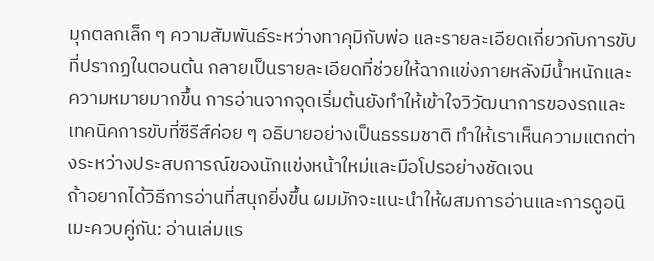มุกตลกเล็ก ๆ ความสัมพันธ์ระหว่างทาคุมิกับพ่อ และรายละเอียดเกี่ยวกับการขับที่ปรากฏในตอนต้น กลายเป็นรายละเอียดที่ช่วยให้ฉากแข่งภายหลังมีน้ำหนักและความหมายมากขึ้น การอ่านจากจุดเริ่มต้นยังทำให้เข้าใจวิวัฒนาการของรถและเทคนิคการขับที่ซีรีส์ค่อย ๆ อธิบายอย่างเป็นธรรมชาติ ทำให้เราเห็นความแตกต่างระหว่างประสบการณ์ของนักแข่งหน้าใหม่และมือโปรอย่างชัดเจน
ถ้าอยากได้วิธีการอ่านที่สนุกยิ่งขึ้น ผมมักจะแนะนำให้ผสมการอ่านและการดูอนิเมะควบคู่กัน: อ่านเล่มแร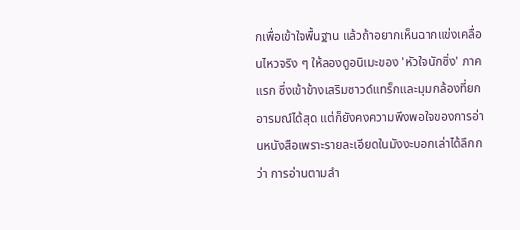กเพื่อเข้าใจพื้นฐาน แล้วถ้าอยากเห็นฉากแข่งเคลื่อนไหวจริง ๆ ให้ลองดูอนิเมะของ 'หัวใจนักซิ่ง' ภาคแรก ซึ่งเข้าข้างเสริมซาวด์แทร็กและมุมกล้องที่ยกอารมณ์ได้สุด แต่ก็ยังคงความพึงพอใจของการอ่านหนังสือเพราะรายละเอียดในมังงะบอกเล่าได้ลึกกว่า การอ่านตามลำ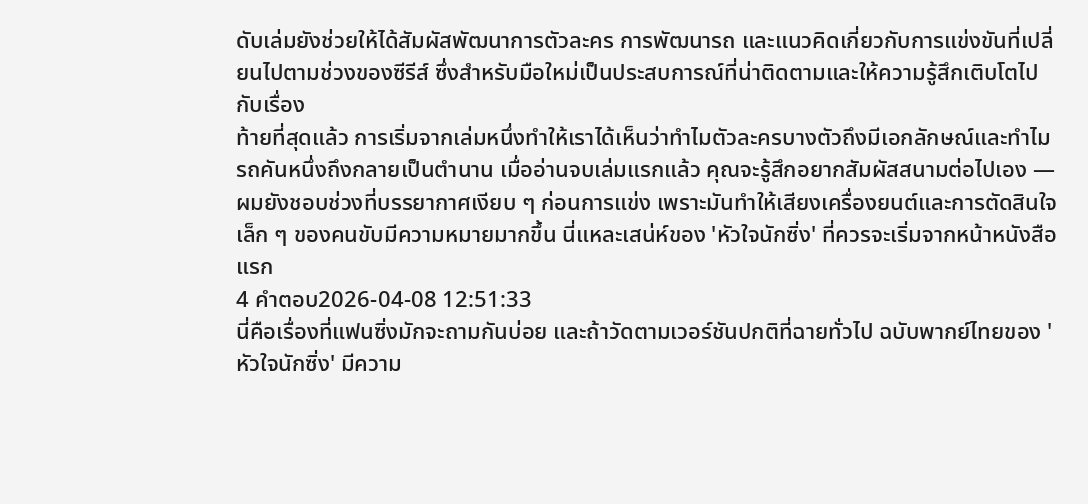ดับเล่มยังช่วยให้ได้สัมผัสพัฒนาการตัวละคร การพัฒนารถ และแนวคิดเกี่ยวกับการแข่งขันที่เปลี่ยนไปตามช่วงของซีรีส์ ซึ่งสำหรับมือใหม่เป็นประสบการณ์ที่น่าติดตามและให้ความรู้สึกเติบโตไปกับเรื่อง
ท้ายที่สุดแล้ว การเริ่มจากเล่มหนึ่งทำให้เราได้เห็นว่าทำไมตัวละครบางตัวถึงมีเอกลักษณ์และทำไมรถคันหนึ่งถึงกลายเป็นตำนาน เมื่ออ่านจบเล่มแรกแล้ว คุณจะรู้สึกอยากสัมผัสสนามต่อไปเอง — ผมยังชอบช่วงที่บรรยากาศเงียบ ๆ ก่อนการแข่ง เพราะมันทำให้เสียงเครื่องยนต์และการตัดสินใจเล็ก ๆ ของคนขับมีความหมายมากขึ้น นี่แหละเสน่ห์ของ 'หัวใจนักซิ่ง' ที่ควรจะเริ่มจากหน้าหนังสือแรก
4 คำตอบ2026-04-08 12:51:33
นี่คือเรื่องที่แฟนซิ่งมักจะถามกันบ่อย และถ้าวัดตามเวอร์ชันปกติที่ฉายทั่วไป ฉบับพากย์ไทยของ 'หัวใจนักซิ่ง' มีความ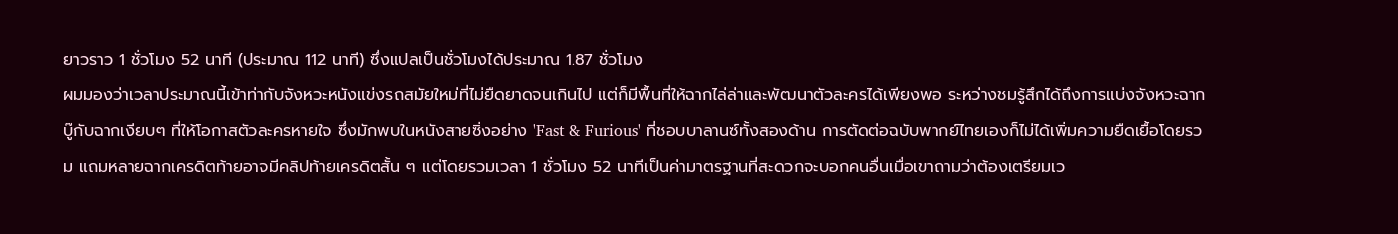ยาวราว 1 ชั่วโมง 52 นาที (ประมาณ 112 นาที) ซึ่งแปลเป็นชั่วโมงได้ประมาณ 1.87 ชั่วโมง
ผมมองว่าเวลาประมาณนี้เข้าท่ากับจังหวะหนังแข่งรถสมัยใหม่ที่ไม่ยืดยาดจนเกินไป แต่ก็มีพื้นที่ให้ฉากไล่ล่าและพัฒนาตัวละครได้เพียงพอ ระหว่างชมรู้สึกได้ถึงการแบ่งจังหวะฉากบู๊กับฉากเงียบๆ ที่ให้โอกาสตัวละครหายใจ ซึ่งมักพบในหนังสายซิ่งอย่าง 'Fast & Furious' ที่ชอบบาลานซ์ทั้งสองด้าน การตัดต่อฉบับพากย์ไทยเองก็ไม่ได้เพิ่มความยืดเยื้อโดยรวม แถมหลายฉากเครดิตท้ายอาจมีคลิปท้ายเครดิตสั้น ๆ แต่โดยรวมเวลา 1 ชั่วโมง 52 นาทีเป็นค่ามาตรฐานที่สะดวกจะบอกคนอื่นเมื่อเขาถามว่าต้องเตรียมเว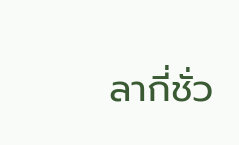ลากี่ชั่ว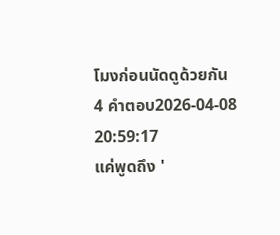โมงก่อนนัดดูด้วยกัน
4 คำตอบ2026-04-08 20:59:17
แค่พูดถึง '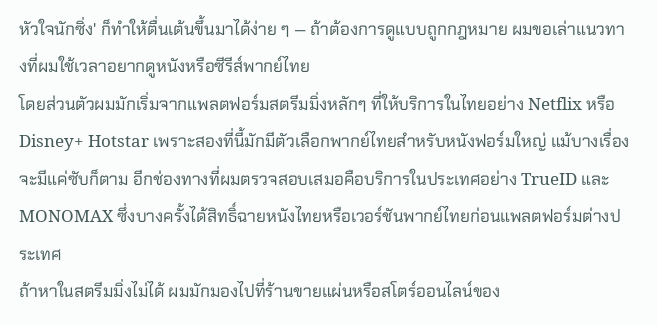หัวใจนักซิ่ง' ก็ทำให้ตื่นเต้นขึ้นมาได้ง่าย ๆ — ถ้าต้องการดูแบบถูกกฎหมาย ผมขอเล่าแนวทางที่ผมใช้เวลาอยากดูหนังหรือซีรีส์พากย์ไทย
โดยส่วนตัวผมมักเริ่มจากแพลตฟอร์มสตรีมมิ่งหลักๆ ที่ให้บริการในไทยอย่าง Netflix หรือ Disney+ Hotstar เพราะสองที่นี้มักมีตัวเลือกพากย์ไทยสำหรับหนังฟอร์มใหญ่ แม้บางเรื่องจะมีแค่ซับก็ตาม อีกช่องทางที่ผมตรวจสอบเสมอคือบริการในประเทศอย่าง TrueID และ MONOMAX ซึ่งบางครั้งได้สิทธิ์ฉายหนังไทยหรือเวอร์ชันพากย์ไทยก่อนแพลตฟอร์มต่างประเทศ
ถ้าหาในสตรีมมิ่งไม่ได้ ผมมักมองไปที่ร้านขายแผ่นหรือสโตร์ออนไลน์ของ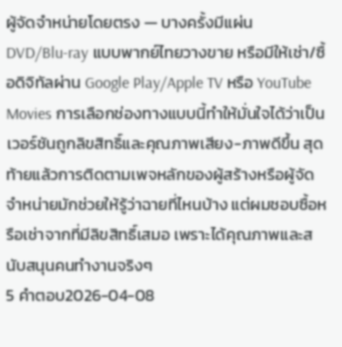ผู้จัดจำหน่ายโดยตรง — บางครั้งมีแผ่น DVD/Blu‑ray แบบพากย์ไทยวางขาย หรือมีให้เช่า/ซื้อดิจิทัลผ่าน Google Play/Apple TV หรือ YouTube Movies การเลือกช่องทางแบบนี้ทำให้มั่นใจได้ว่าเป็นเวอร์ชันถูกลิขสิทธิ์และคุณภาพเสียง-ภาพดีขึ้น สุดท้ายแล้วการติดตามเพจหลักของผู้สร้างหรือผู้จัดจำหน่ายมักช่วยให้รู้ว่าฉายที่ไหนบ้าง แต่ผมชอบซื้อหรือเช่าจากที่มีลิขสิทธิ์เสมอ เพราะได้คุณภาพและสนับสนุนคนทำงานจริงๆ
5 คำตอบ2026-04-08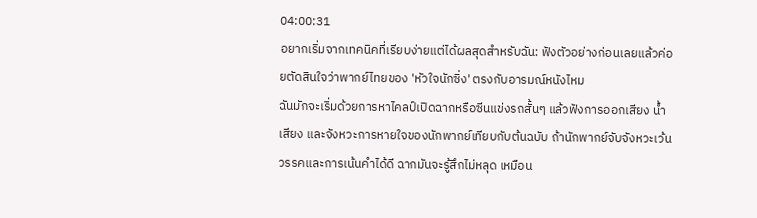04:00:31
อยากเริ่มจากเทคนิคที่เรียบง่ายแต่ได้ผลสุดสำหรับฉัน: ฟังตัวอย่างก่อนเลยแล้วค่อยตัดสินใจว่าพากย์ไทยของ 'หัวใจนักซิ่ง' ตรงกับอารมณ์หนังไหม
ฉันมักจะเริ่มด้วยการหาไคลป์เปิดฉากหรือซีนแข่งรถสั้นๆ แล้วฟังการออกเสียง น้ำเสียง และจังหวะการหายใจของนักพากย์เทียบกับต้นฉบับ ถ้านักพากย์จับจังหวะเว้นวรรคและการเน้นคำได้ดี ฉากมันจะรู้สึกไม่หลุด เหมือน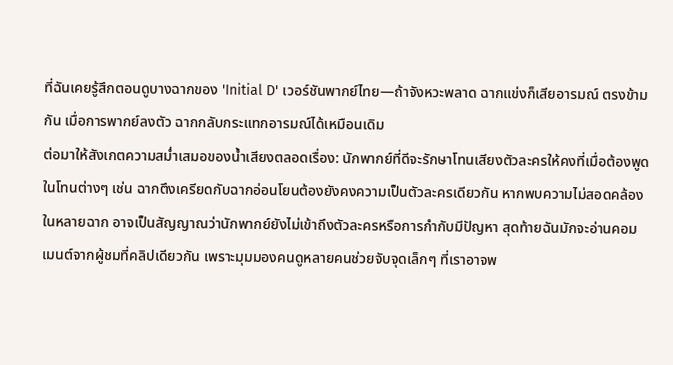ที่ฉันเคยรู้สึกตอนดูบางฉากของ 'Initial D' เวอร์ชันพากย์ไทย—ถ้าจังหวะพลาด ฉากแข่งก็เสียอารมณ์ ตรงข้ามกัน เมื่อการพากย์ลงตัว ฉากกลับกระแทกอารมณ์ได้เหมือนเดิม
ต่อมาให้สังเกตความสม่ำเสมอของน้ำเสียงตลอดเรื่อง: นักพากย์ที่ดีจะรักษาโทนเสียงตัวละครให้คงที่เมื่อต้องพูดในโทนต่างๆ เช่น ฉากตึงเครียดกับฉากอ่อนโยนต้องยังคงความเป็นตัวละครเดียวกัน หากพบความไม่สอดคล้องในหลายฉาก อาจเป็นสัญญาณว่านักพากย์ยังไม่เข้าถึงตัวละครหรือการกำกับมีปัญหา สุดท้ายฉันมักจะอ่านคอมเมนต์จากผู้ชมที่คลิปเดียวกัน เพราะมุมมองคนดูหลายคนช่วยจับจุดเล็กๆ ที่เราอาจพ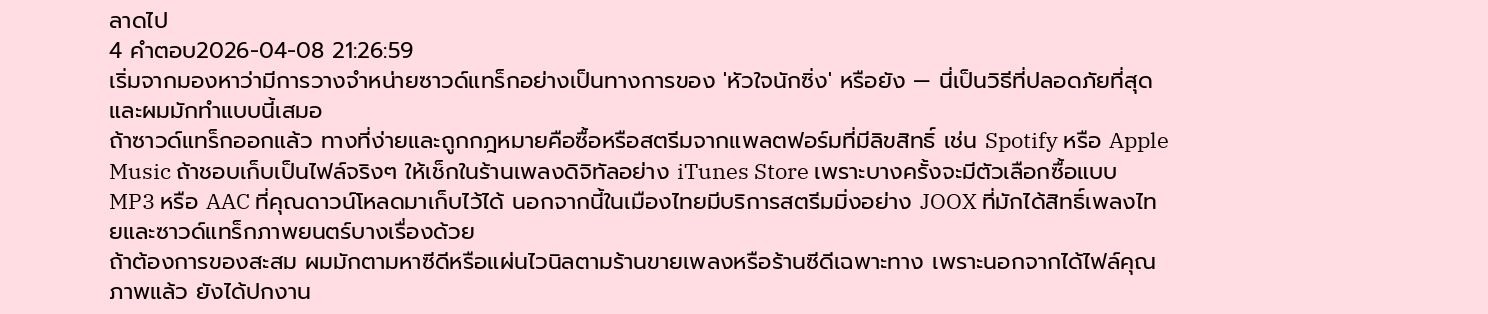ลาดไป
4 คำตอบ2026-04-08 21:26:59
เริ่มจากมองหาว่ามีการวางจำหน่ายซาวด์แทร็กอย่างเป็นทางการของ 'หัวใจนักซิ่ง' หรือยัง — นี่เป็นวิธีที่ปลอดภัยที่สุดและผมมักทำแบบนี้เสมอ
ถ้าซาวด์แทร็กออกแล้ว ทางที่ง่ายและถูกกฎหมายคือซื้อหรือสตรีมจากแพลตฟอร์มที่มีลิขสิทธิ์ เช่น Spotify หรือ Apple Music ถ้าชอบเก็บเป็นไฟล์จริงๆ ให้เช็กในร้านเพลงดิจิทัลอย่าง iTunes Store เพราะบางครั้งจะมีตัวเลือกซื้อแบบ MP3 หรือ AAC ที่คุณดาวน์โหลดมาเก็บไว้ได้ นอกจากนี้ในเมืองไทยมีบริการสตรีมมิ่งอย่าง JOOX ที่มักได้สิทธิ์เพลงไทยและซาวด์แทร็กภาพยนตร์บางเรื่องด้วย
ถ้าต้องการของสะสม ผมมักตามหาซีดีหรือแผ่นไวนิลตามร้านขายเพลงหรือร้านซีดีเฉพาะทาง เพราะนอกจากได้ไฟล์คุณภาพแล้ว ยังได้ปกงาน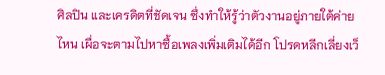ศิลปิน และเครดิตที่ชัดเจน ซึ่งทำให้รู้ว่าตัวงานอยู่ภายใต้ค่ายไหน เผื่อจะตามไปหาซื้อเพลงเพิ่มเติมได้อีก โปรดหลีกเลี่ยงเว็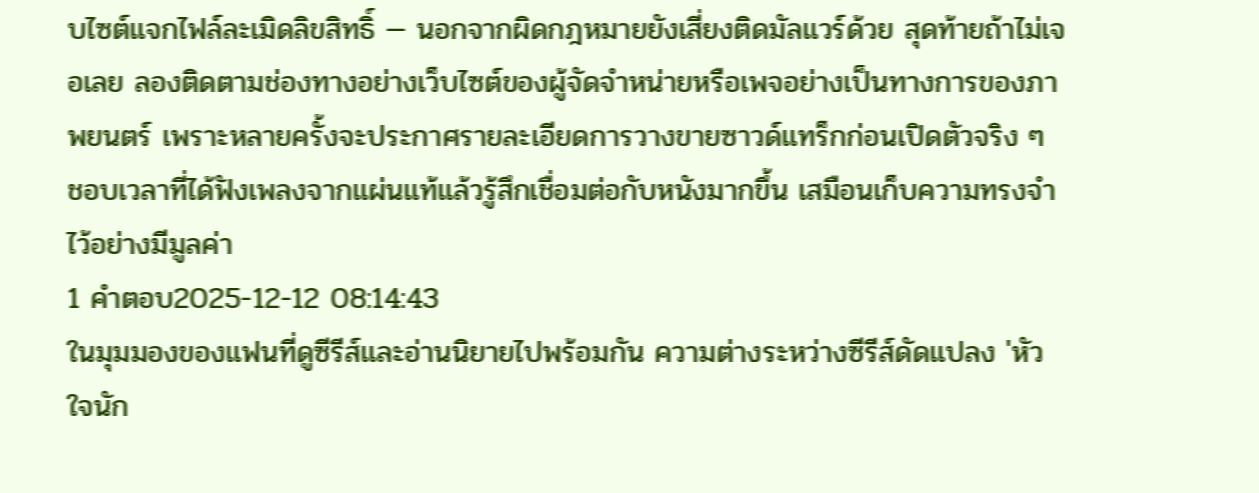บไซต์แจกไฟล์ละเมิดลิขสิทธิ์ — นอกจากผิดกฎหมายยังเสี่ยงติดมัลแวร์ด้วย สุดท้ายถ้าไม่เจอเลย ลองติดตามช่องทางอย่างเว็บไซต์ของผู้จัดจำหน่ายหรือเพจอย่างเป็นทางการของภาพยนตร์ เพราะหลายครั้งจะประกาศรายละเอียดการวางขายซาวด์แทร็กก่อนเปิดตัวจริง ๆ ชอบเวลาที่ได้ฟังเพลงจากแผ่นแท้แล้วรู้สึกเชื่อมต่อกับหนังมากขึ้น เสมือนเก็บความทรงจำไว้อย่างมีมูลค่า
1 คำตอบ2025-12-12 08:14:43
ในมุมมองของแฟนที่ดูซีรีส์และอ่านนิยายไปพร้อมกัน ความต่างระหว่างซีรีส์ดัดแปลง 'หัวใจนัก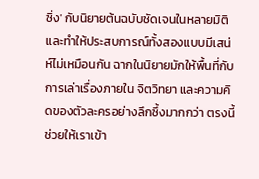ซิ่ง' กับนิยายต้นฉบับชัดเจนในหลายมิติและทำให้ประสบการณ์ทั้งสองแบบมีเสน่ห์ไม่เหมือนกัน ฉากในนิยายมักให้พื้นที่กับการเล่าเรื่องภายใน จิตวิทยา และความคิดของตัวละครอย่างลึกซึ้งมากกว่า ตรงนี้ช่วยให้เราเข้า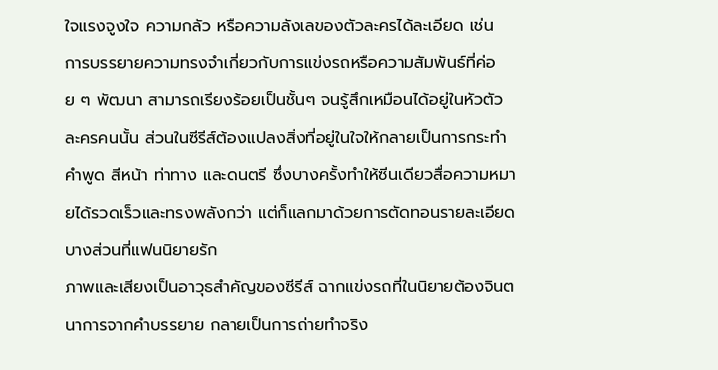ใจแรงจูงใจ ความกลัว หรือความลังเลของตัวละครได้ละเอียด เช่น การบรรยายความทรงจำเกี่ยวกับการแข่งรถหรือความสัมพันธ์ที่ค่อย ๆ พัฒนา สามารถเรียงร้อยเป็นชั้นๆ จนรู้สึกเหมือนได้อยู่ในหัวตัวละครคนนั้น ส่วนในซีรีส์ต้องแปลงสิ่งที่อยู่ในใจให้กลายเป็นการกระทำ คำพูด สีหน้า ท่าทาง และดนตรี ซึ่งบางครั้งทำให้ซีนเดียวสื่อความหมายได้รวดเร็วและทรงพลังกว่า แต่ก็แลกมาด้วยการตัดทอนรายละเอียดบางส่วนที่แฟนนิยายรัก
ภาพและเสียงเป็นอาวุธสำคัญของซีรีส์ ฉากแข่งรถที่ในนิยายต้องจินตนาการจากคำบรรยาย กลายเป็นการถ่ายทำจริง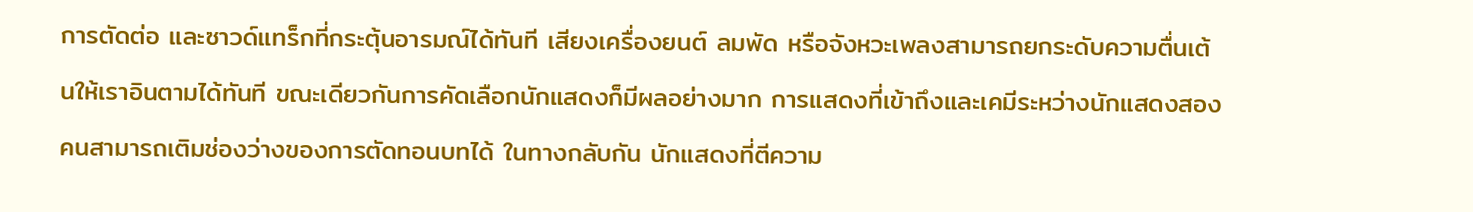การตัดต่อ และซาวด์แทร็กที่กระตุ้นอารมณ์ได้ทันที เสียงเครื่องยนต์ ลมพัด หรือจังหวะเพลงสามารถยกระดับความตื่นเต้นให้เราอินตามได้ทันที ขณะเดียวกันการคัดเลือกนักแสดงก็มีผลอย่างมาก การแสดงที่เข้าถึงและเคมีระหว่างนักแสดงสองคนสามารถเติมช่องว่างของการตัดทอนบทได้ ในทางกลับกัน นักแสดงที่ตีความ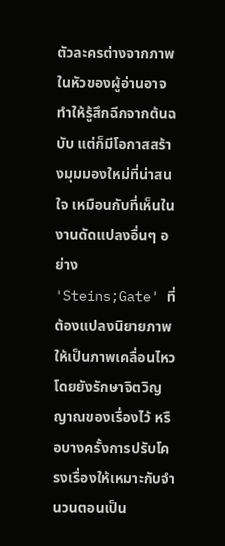ตัวละครต่างจากภาพในหัวของผู้อ่านอาจทำให้รู้สึกฉีกจากต้นฉบับ แต่ก็มีโอกาสสร้างมุมมองใหม่ที่น่าสนใจ เหมือนกับที่เห็นในงานดัดแปลงอื่นๆ อย่าง 'Steins;Gate' ที่ต้องแปลงนิยายภาพให้เป็นภาพเคลื่อนไหวโดยยังรักษาจิตวิญญาณของเรื่องไว้ หรือบางครั้งการปรับโครงเรื่องให้เหมาะกับจำนวนตอนเป็น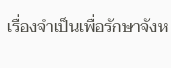เรื่องจำเป็นเพื่อรักษาจังห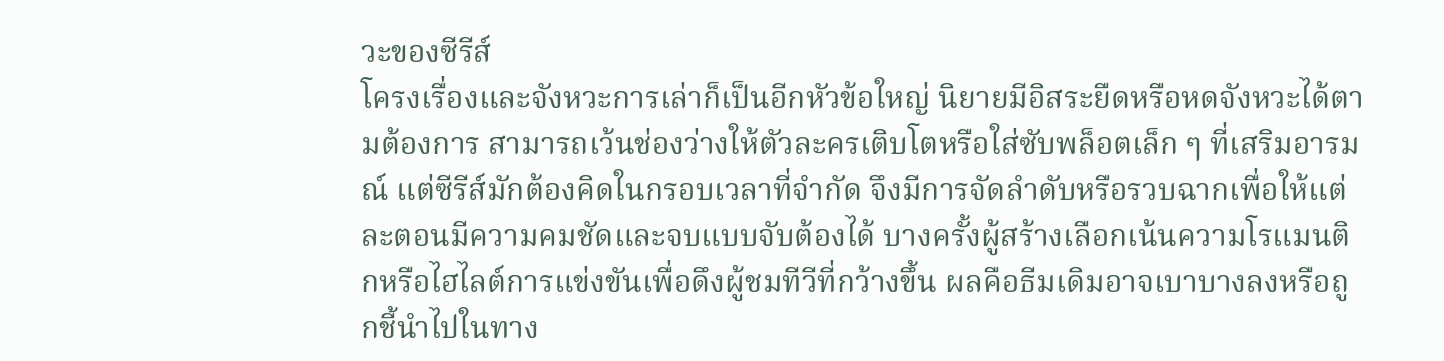วะของซีรีส์
โครงเรื่องและจังหวะการเล่าก็เป็นอีกหัวข้อใหญ่ นิยายมีอิสระยืดหรือหดจังหวะได้ตามต้องการ สามารถเว้นช่องว่างให้ตัวละครเติบโตหรือใส่ซับพล็อตเล็ก ๆ ที่เสริมอารมณ์ แต่ซีรีส์มักต้องคิดในกรอบเวลาที่จำกัด จึงมีการจัดลำดับหรือรวบฉากเพื่อให้แต่ละตอนมีความคมชัดและจบแบบจับต้องได้ บางครั้งผู้สร้างเลือกเน้นความโรแมนติกหรือไฮไลต์การแข่งขันเพื่อดึงผู้ชมทีวีที่กว้างขึ้น ผลคือธีมเดิมอาจเบาบางลงหรือถูกชี้นำไปในทาง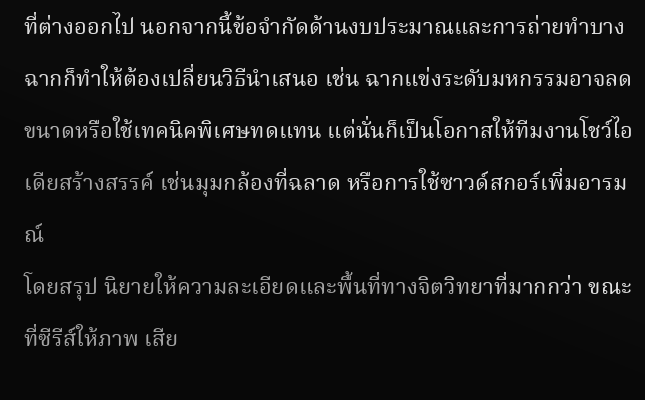ที่ต่างออกไป นอกจากนี้ข้อจำกัดด้านงบประมาณและการถ่ายทำบางฉากก็ทำให้ต้องเปลี่ยนวิธีนำเสนอ เช่น ฉากแข่งระดับมหกรรมอาจลดขนาดหรือใช้เทคนิคพิเศษทดแทน แต่นั่นก็เป็นโอกาสให้ทีมงานโชว์ไอเดียสร้างสรรค์ เช่นมุมกล้องที่ฉลาด หรือการใช้ซาวด์สกอร์เพิ่มอารมณ์
โดยสรุป นิยายให้ความละเอียดและพื้นที่ทางจิตวิทยาที่มากกว่า ขณะที่ซีรีส์ให้ภาพ เสีย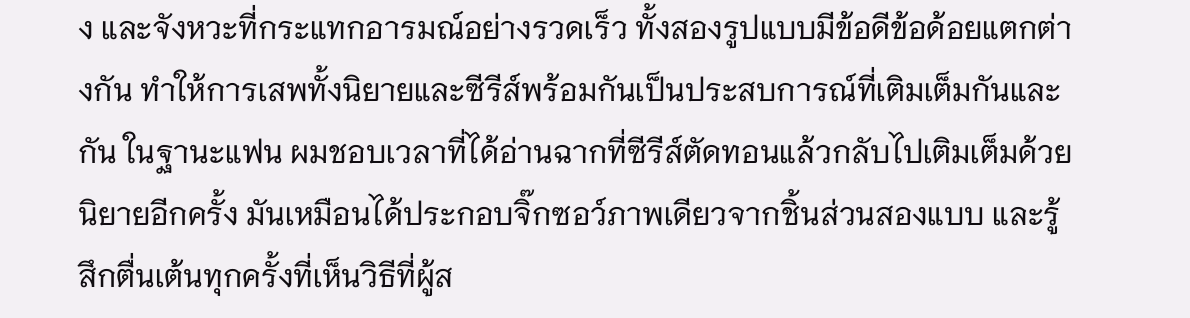ง และจังหวะที่กระแทกอารมณ์อย่างรวดเร็ว ทั้งสองรูปแบบมีข้อดีข้อด้อยแตกต่างกัน ทำให้การเสพทั้งนิยายและซีรีส์พร้อมกันเป็นประสบการณ์ที่เติมเต็มกันและกัน ในฐานะแฟน ผมชอบเวลาที่ได้อ่านฉากที่ซีรีส์ตัดทอนแล้วกลับไปเติมเต็มด้วยนิยายอีกครั้ง มันเหมือนได้ประกอบจิ๊กซอว์ภาพเดียวจากชิ้นส่วนสองแบบ และรู้สึกตื่นเต้นทุกครั้งที่เห็นวิธีที่ผู้ส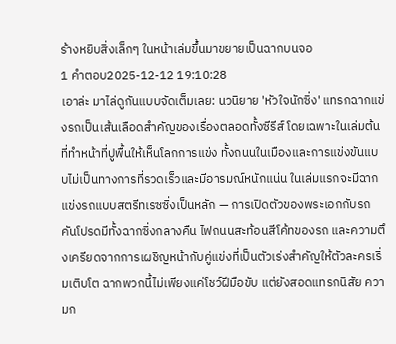ร้างหยิบสิ่งเล็กๆ ในหน้าเล่มขึ้นมาขยายเป็นฉากบนจอ
1 คำตอบ2025-12-12 19:10:28
เอาล่ะ มาไล่ดูกันแบบจัดเต็มเลย: นวนิยาย 'หัวใจนักซิ่ง' แทรกฉากแข่งรถเป็นเส้นเลือดสำคัญของเรื่องตลอดทั้งซีรีส์ โดยเฉพาะในเล่มต้นที่ทำหน้าที่ปูพื้นให้เห็นโลกการแข่ง ทั้งถนนในเมืองและการแข่งขันแบบไม่เป็นทางการที่รวดเร็วและมีอารมณ์หนักแน่น ในเล่มแรกจะมีฉากแข่งรถแบบสตรีทเรซซิ่งเป็นหลัก — การเปิดตัวของพระเอกกับรถคันโปรดมีทั้งฉากซิ่งกลางคืน ไฟถนนสะท้อนสีโค้ทของรถ และความตึงเครียดจากการเผชิญหน้ากับคู่แข่งที่เป็นตัวเร่งสำคัญให้ตัวละครเริ่มเติบโต ฉากพวกนี้ไม่เพียงแค่โชว์ฝีมือขับ แต่ยังสอดแทรกนิสัย ความก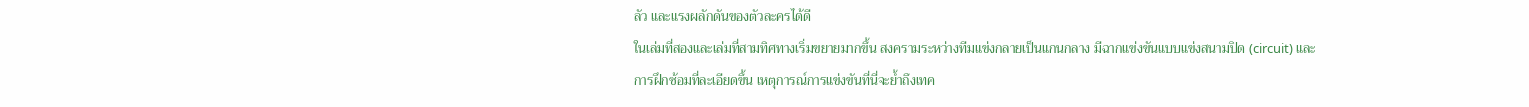ลัว และแรงผลักดันของตัวละครได้ดี
ในเล่มที่สองและเล่มที่สามทิศทางเริ่มขยายมากขึ้น สงครามระหว่างทีมแข่งกลายเป็นแกนกลาง มีฉากแข่งขันแบบแข่งสนามปิด (circuit) และการฝึกซ้อมที่ละเอียดขึ้น เหตุการณ์การแข่งขันที่นี่จะย้ำถึงเทค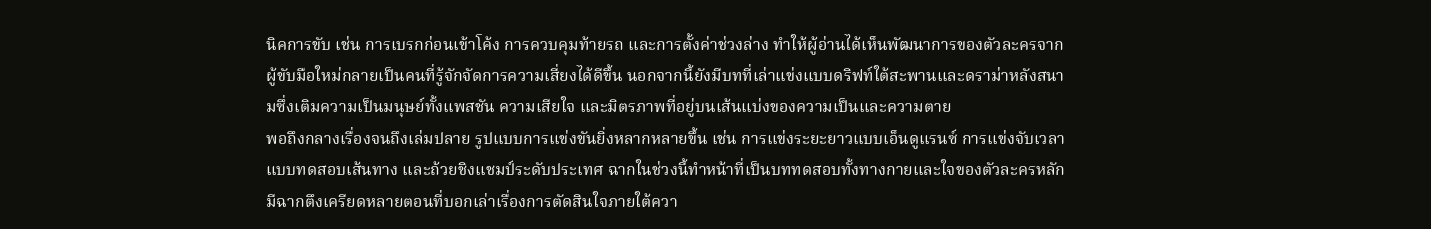นิคการขับ เช่น การเบรกก่อนเข้าโค้ง การควบคุมท้ายรถ และการตั้งค่าช่วงล่าง ทำให้ผู้อ่านได้เห็นพัฒนาการของตัวละครจากผู้ขับมือใหม่กลายเป็นคนที่รู้จักจัดการความเสี่ยงได้ดีขึ้น นอกจากนี้ยังมีบทที่เล่าแข่งแบบดริฟท์ใต้สะพานและดราม่าหลังสนามซึ่งเติมความเป็นมนุษย์ทั้งแพสชัน ความเสียใจ และมิตรภาพที่อยู่บนเส้นแบ่งของความเป็นและความตาย
พอถึงกลางเรื่องจนถึงเล่มปลาย รูปแบบการแข่งขันยิ่งหลากหลายขึ้น เช่น การแข่งระยะยาวแบบเอ็นดูแรนซ์ การแข่งจับเวลาแบบทดสอบเส้นทาง และถ้วยชิงแชมป์ระดับประเทศ ฉากในช่วงนี้ทำหน้าที่เป็นบททดสอบทั้งทางกายและใจของตัวละครหลัก มีฉากตึงเครียดหลายตอนที่บอกเล่าเรื่องการตัดสินใจภายใต้ควา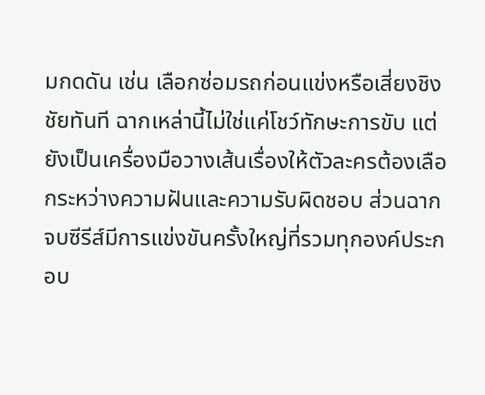มกดดัน เช่น เลือกซ่อมรถก่อนแข่งหรือเสี่ยงชิงชัยทันที ฉากเหล่านี้ไม่ใช่แค่โชว์ทักษะการขับ แต่ยังเป็นเครื่องมือวางเส้นเรื่องให้ตัวละครต้องเลือกระหว่างความฝันและความรับผิดชอบ ส่วนฉากจบซีรีส์มีการแข่งขันครั้งใหญ่ที่รวมทุกองค์ประกอบ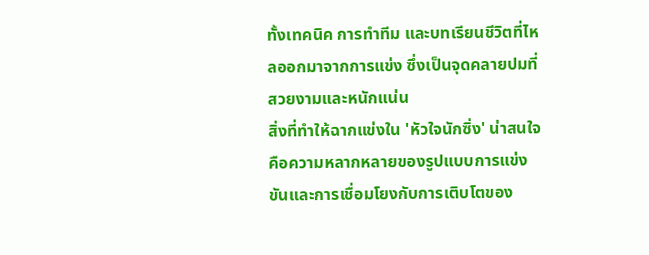ทั้งเทคนิค การทำทีม และบทเรียนชีวิตที่ไหลออกมาจากการแข่ง ซึ่งเป็นจุดคลายปมที่สวยงามและหนักแน่น
สิ่งที่ทำให้ฉากแข่งใน 'หัวใจนักซิ่ง' น่าสนใจคือความหลากหลายของรูปแบบการแข่งขันและการเชื่อมโยงกับการเติบโตของ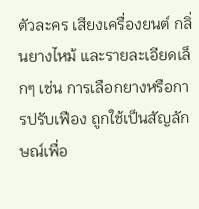ตัวละคร เสียงเครื่องยนต์ กลิ่นยางไหม้ และรายละเอียดเล็กๆ เช่น การเลือกยางหรือการปรับเฟือง ถูกใช้เป็นสัญลักษณ์เพื่อ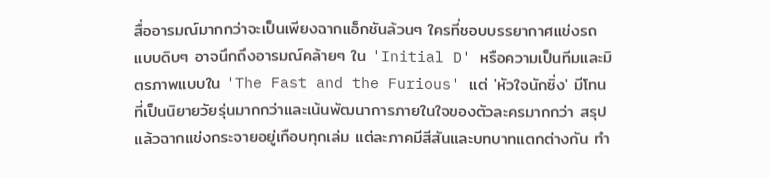สื่ออารมณ์มากกว่าจะเป็นเพียงฉากแอ็กชันล้วนๆ ใครที่ชอบบรรยากาศแข่งรถแบบดิบๆ อาจนึกถึงอารมณ์คล้ายๆ ใน 'Initial D' หรือความเป็นทีมและมิตรภาพแบบใน 'The Fast and the Furious' แต่ 'หัวใจนักซิ่ง' มีโทนที่เป็นนิยายวัยรุ่นมากกว่าและเน้นพัฒนาการภายในใจของตัวละครมากกว่า สรุปแล้วฉากแข่งกระจายอยู่เกือบทุกเล่ม แต่ละภาคมีสีสันและบทบาทแตกต่างกัน ทำ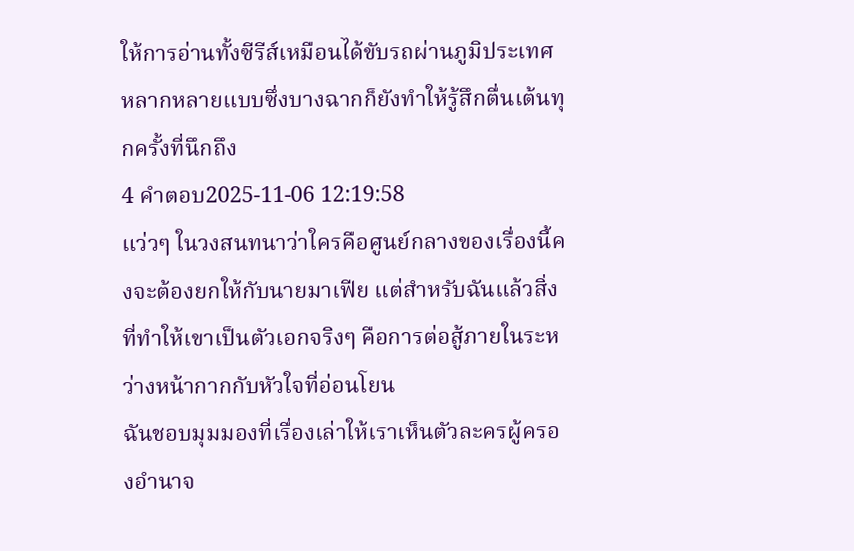ให้การอ่านทั้งซีรีส์เหมือนได้ขับรถผ่านภูมิประเทศหลากหลายแบบซึ่งบางฉากก็ยังทำให้รู้สึกตื่นเต้นทุกครั้งที่นึกถึง
4 คำตอบ2025-11-06 12:19:58
แว่วๆ ในวงสนทนาว่าใครคือศูนย์กลางของเรื่องนี้คงจะต้องยกให้กับนายมาเฟีย แต่สำหรับฉันแล้วสิ่งที่ทำให้เขาเป็นตัวเอกจริงๆ คือการต่อสู้ภายในระหว่างหน้ากากกับหัวใจที่อ่อนโยน
ฉันชอบมุมมองที่เรื่องเล่าให้เราเห็นตัวละครผู้ครองอำนาจ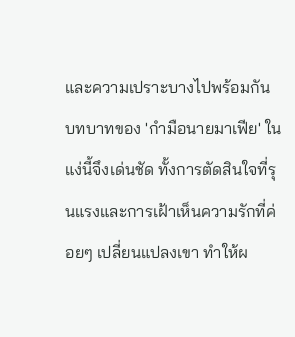และความเปราะบางไปพร้อมกัน บทบาทของ 'กํามือนายมาเฟีย' ในแง่นี้จึงเด่นชัด ทั้งการตัดสินใจที่รุนแรงและการเฝ้าเห็นความรักที่ค่อยๆ เปลี่ยนแปลงเขา ทำให้ผ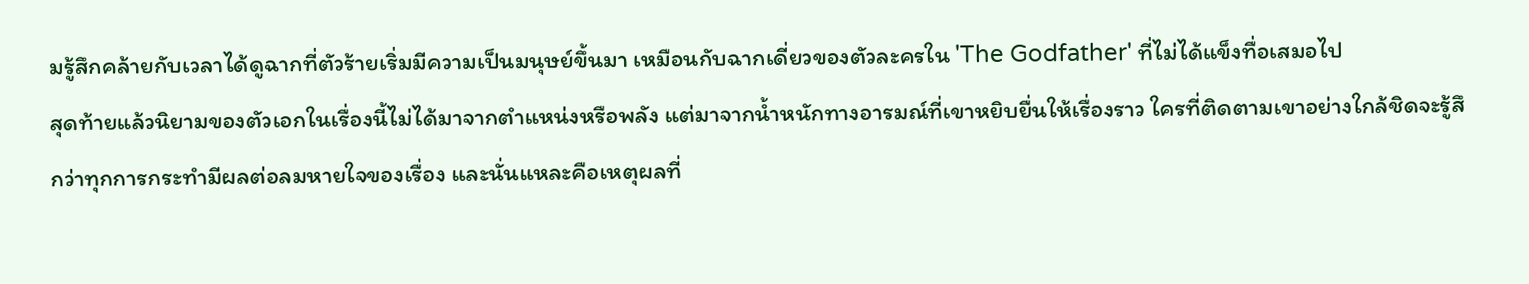มรู้สึกคล้ายกับเวลาได้ดูฉากที่ตัวร้ายเริ่มมีความเป็นมนุษย์ขึ้นมา เหมือนกับฉากเดี่ยวของตัวละครใน 'The Godfather' ที่ไม่ได้แข็งทื่อเสมอไป
สุดท้ายแล้วนิยามของตัวเอกในเรื่องนี้ไม่ได้มาจากตำแหน่งหรือพลัง แต่มาจากน้ำหนักทางอารมณ์ที่เขาหยิบยื่นให้เรื่องราว ใครที่ติดตามเขาอย่างใกล้ชิดจะรู้สึกว่าทุกการกระทำมีผลต่อลมหายใจของเรื่อง และนั่นแหละคือเหตุผลที่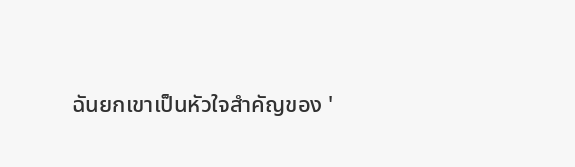ฉันยกเขาเป็นหัวใจสำคัญของ '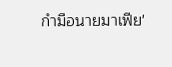กํามือนายมาเฟีย'